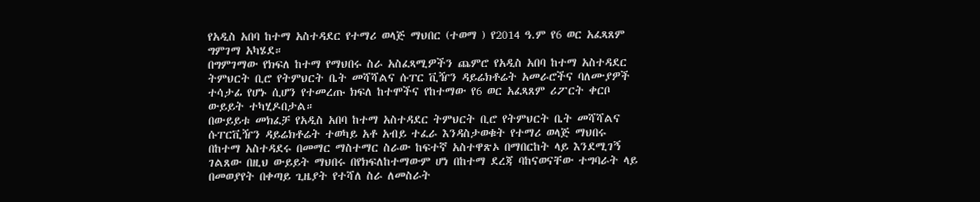የአዲስ አበባ ከተማ አስተዳደር የተማሪ ወላጅ ማህበር (ተወማ ) የ2014 ዓ.ም የ6 ወር አፈጻጸም ግምገማ አካሄደ።
በግምገማው የክፍለ ከተማ የማህበሩ ስራ አስፈጻሚዎችን ጨምሮ የአዲስ አበባ ከተማ አስተዳደር ትምህርት ቢሮ የትምህርት ቤት መሻሻልና ሱፐር ቪዥን ዳይሬክቶሬት አመራሮችና ባለሙያዎች ተሳታፊ የሆኑ ሲሆን የተመረጡ ክፍለ ከተሞችና የከተማው የ6 ወር አፈጻጸም ሪፖርት ቀርቦ ውይይት ተካሂዶበታል።
በውይይቱ መክፈቻ የአዲስ አበባ ከተማ አስተዳደር ትምህርት ቢሮ የትምህርት ቤት መሻሻልና ሱፐርቪዥን ዳይሬክቶሬት ተወካይ አቶ አብይ ተፈራ እንዳስታወቁት የተማሪ ወላጅ ማህበሩ በከተማ አስተዳደሩ በመማር ማስተማር ስራው ከፍተኛ አስተዋጽኦ በማበርከት ላይ እንደሚገኝ ገልጸው በዚህ ውይይት ማህበሩ በየክፍለከተማውም ሆነ በከተማ ደረጃ ባከናወናቸው ተግባራት ላይ በመወያየት በቀጣይ ጊዜያት የተሻለ ስራ ለመስራት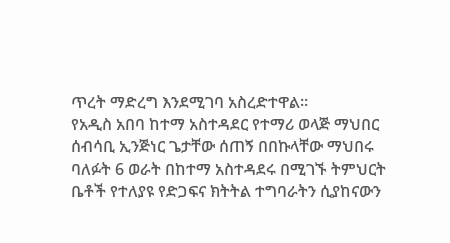ጥረት ማድረግ እንደሚገባ አስረድተዋል።
የአዲስ አበባ ከተማ አስተዳደር የተማሪ ወላጅ ማህበር ሰብሳቢ ኢንጅነር ጌታቸው ሰጠኝ በበኩላቸው ማህበሩ ባለፉት 6 ወራት በከተማ አስተዳደሩ በሚገኙ ትምህርት ቤቶች የተለያዩ የድጋፍና ክትትል ተግባራትን ሲያከናውን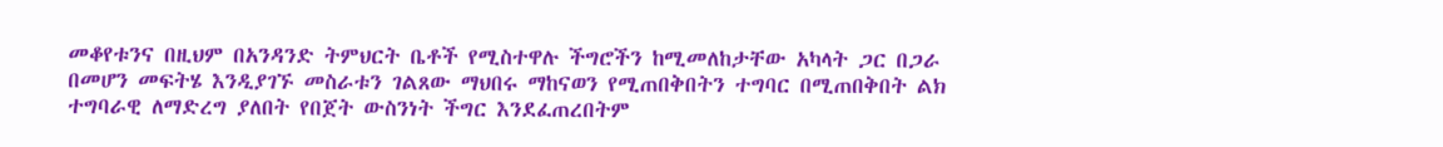መቆየቱንና በዚህም በአንዳንድ ትምህርት ቤቶች የሚስተዋሉ ችግሮችን ከሚመለከታቸው አካላት ጋር በጋራ በመሆን መፍትሄ እንዲያገኙ መስራቱን ገልጸው ማህበሩ ማከናወን የሚጠበቅበትን ተግባር በሚጠበቅበት ልክ ተግባራዊ ለማድረግ ያለበት የበጀት ውስንነት ችግር እንደፈጠረበትም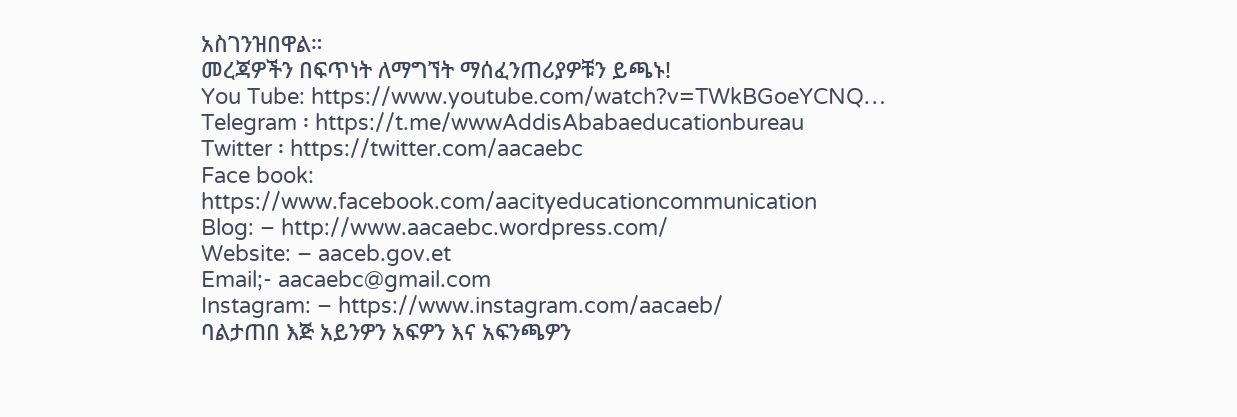አስገንዝበዋል።
መረጃዎችን በፍጥነት ለማግኘት ማሰፈንጠሪያዎቹን ይጫኑ!
You Tube: https://www.youtube.com/watch?v=TWkBGoeYCNQ…
Telegram ፡ https://t.me/wwwAddisAbabaeducationbureau
Twitter ፡ https://twitter.com/aacaebc
Face book: https://www.facebook.com/aacityeducationcommunication
Blog: – http://www.aacaebc.wordpress.com/
Website: – aaceb.gov.et
Email;- aacaebc@gmail.com
Instagram: – https://www.instagram.com/aacaeb/
ባልታጠበ እጅ አይንዎን አፍዎን እና አፍንጫዎን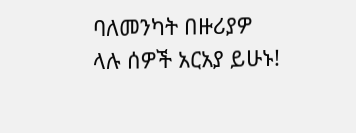ባለመንካት በዙሪያዎ ላሉ ሰዎች አርአያ ይሁኑ!